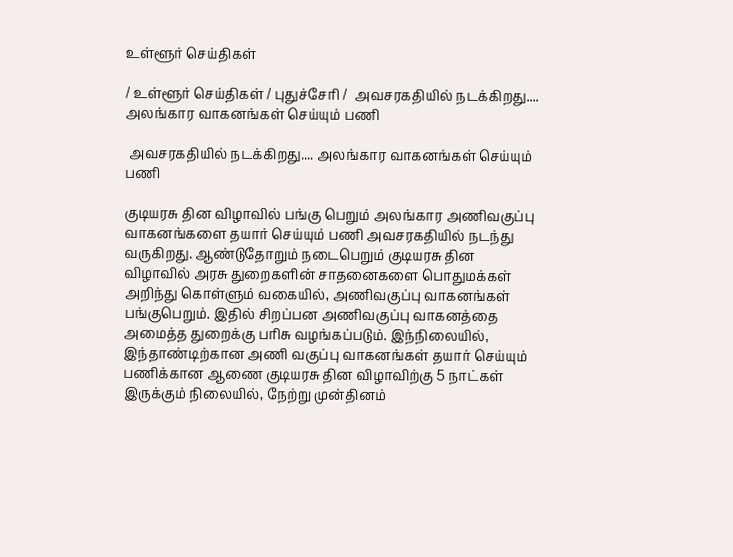உள்ளூர் செய்திகள்

/ உள்ளூர் செய்திகள் / புதுச்சேரி /  அவசரகதியில் நடக்கிறது.... அலங்கார வாகனங்கள் செய்யும் பணி

 அவசரகதியில் நடக்கிறது.... அலங்கார வாகனங்கள் செய்யும் பணி

குடியரசு தின விழாவில் பங்கு பெறும் அலங்கார அணிவகுப்பு வாகனங்களை தயார் செய்யும் பணி அவசரகதியில் நடந்து வருகிறது. ஆண்டுதோறும் நடைபெறும் குடியரசு தின விழாவில் அரசு துறைகளின் சாதனைகளை பொதுமக்கள் அறிந்து கொள்ளும் வகையில், அணிவகுப்பு வாகனங்கள் பங்குபெறும். இதில் சிறப்பன அணிவகுப்பு வாகனத்தை அமைத்த துறைக்கு பரிசு வழங்கப்படும். இந்நிலையில், இந்தாண்டிற்கான அணி வகுப்பு வாகனங்கள் தயார் செய்யும் பணிக்கான ஆணை குடியரசு தின விழாவிற்கு 5 நாட்கள் இருக்கும் நிலையில், நேற்று முன்தினம்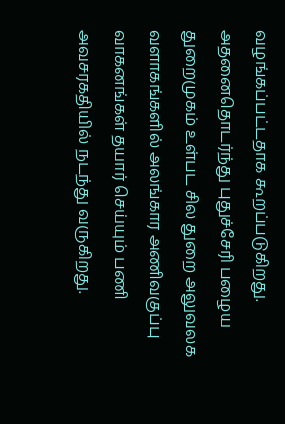வழங்கப்பட்டதாக கூறப்படுகிறது. அதனைதொடர்ந்து புதுச்சேரி பழைய துறைமுகம் உள்பட சில துறை அலுவலக வளாகங்களில் அலங்கார அணிவகுப்பு வாகனங்கள் தயார் செய்யும் பணி அவசரகதியில் நடந்து வருகிறது.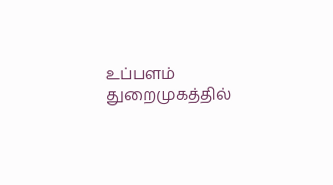உப்பளம் துறைமுகத்தில்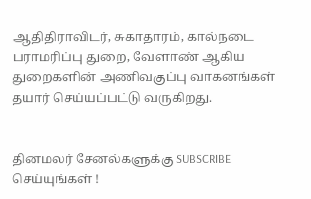ஆதிதிராவிடர், சுகாதாரம், கால்நடை பராமரிப்பு துறை, வேளாண் ஆகிய துறைகளின் அணிவகுப்பு வாகனங்கள் தயார் செய்யப்பட்டு வருகிறது.


தினமலர் சேனல்களுக்கு SUBSCRIBE செய்யுங்கள் !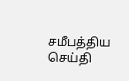சமீபத்திய செய்தி